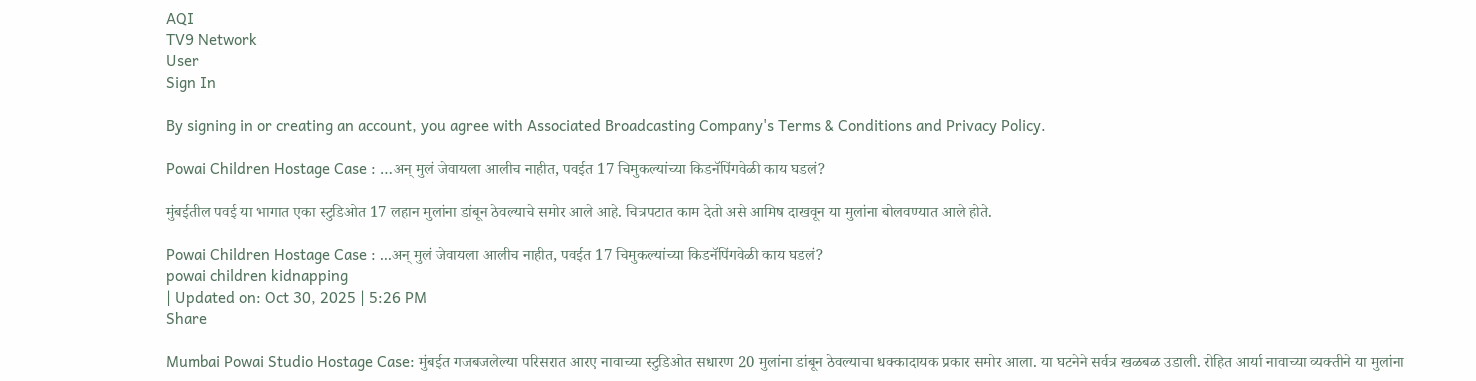AQI
TV9 Network
User
Sign In

By signing in or creating an account, you agree with Associated Broadcasting Company's Terms & Conditions and Privacy Policy.

Powai Children Hostage Case : …अन् मुलं जेवायला आलीच नाहीत, पवईत 17 चिमुकल्यांच्या किडनॅपिंगवेळी काय घडलं?

मुंबईतील पवई या भागात एका स्टुडिओत 17 लहान मुलांना डांबून ठेवल्याचे समोर आले आहे. चित्रपटात काम देतो असे आमिष दाखवून या मुलांना बोलवण्यात आले होते.

Powai Children Hostage Case : ...अन् मुलं जेवायला आलीच नाहीत, पवईत 17 चिमुकल्यांच्या किडनॅपिंगवेळी काय घडलं?
powai children kidnapping
| Updated on: Oct 30, 2025 | 5:26 PM
Share

Mumbai Powai Studio Hostage Case: मुंबईत गजबजलेल्या परिसरात आरए नावाच्या स्टुडिओत सधारण 20 मुलांना डांबून ठेवल्याचा धक्कादायक प्रकार समोर आला. या घटनेने सर्वत्र खळबळ उडाली. रोहित आर्या नावाच्या व्यक्तीने या मुलांना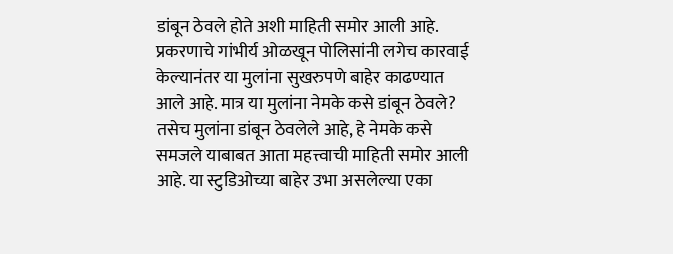डांबून ठेवले होते अशी माहिती समोर आली आहे. प्रकरणाचे गांभीर्य ओळखून पोलिसांनी लगेच कारवाई केल्यानंतर या मुलांना सुखरुपणे बाहेर काढण्यात आले आहे. मात्र या मुलांना नेमके कसे डांबून ठेवले? तसेच मुलांना डांबून ठेवलेले आहे, हे नेमके कसे समजले याबाबत आता महत्त्वाची माहिती समोर आली आहे. या स्टुडिओच्या बाहेर उभा असलेल्या एका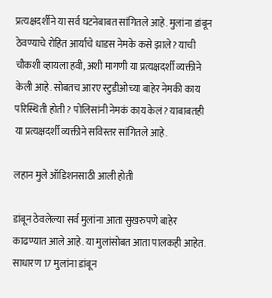प्रत्यक्षदर्शीने या सर्व घटनेबाबत सांगितले आहे. मुलांना डांबून ठेवण्याचे रोहित आर्याचे धाडस नेमके कसे झाले? याची चौकशी व्हायला हवी, अशी मागणी या प्रत्यक्षदर्शी व्यक्तीने केली आहे. सोबतच आरए स्टुडीओच्या बाहेर नेमकी काय परिस्थिती होती? पोलिसांनी नेमकं काय केलं? याबाबतही या प्रत्यक्षदर्शी व्यक्तीने सविस्तर सांगितले आहे.

लहान मुले ऑडिशनसाठी आली होती

डांबून ठेवलेल्या सर्व मुलांना आता सुखरुपणे बाहेर काढण्यात आले आहे. या मुलांसोबत आता पालकही आहेत. साधारण 17 मुलांना डांबून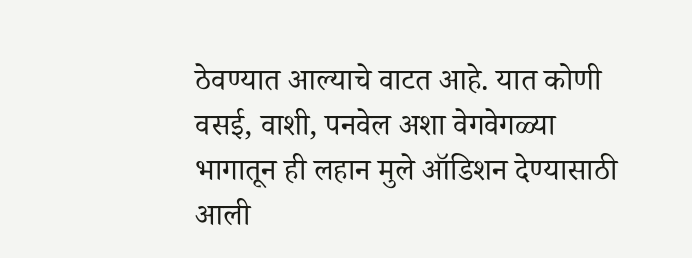ठेवण्यात आल्याचे वाटत आहे. यात कोणी वसई, वाशी, पनवेल अशा वेगवेगळ्या भागातून ही लहान मुले ऑडिशन देण्यासाठी आली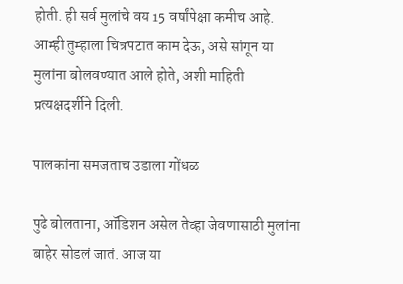होती. ही सर्व मुलांचे वय 15 वर्षांपेक्षा कमीच आहे. आम्ही तुम्हाला चित्रपटात काम देऊ, असे सांगून या मुलांना बोलवण्यात आले होते, अशी माहिती प्रत्यक्षदर्शीने दिली.

पालकांना समजताच उडाला गोंधळ

पुढे बोलताना, ऑडिशन असेल तेव्हा जेवणासाठी मुलांना बाहेर सोडलं जातं. आज या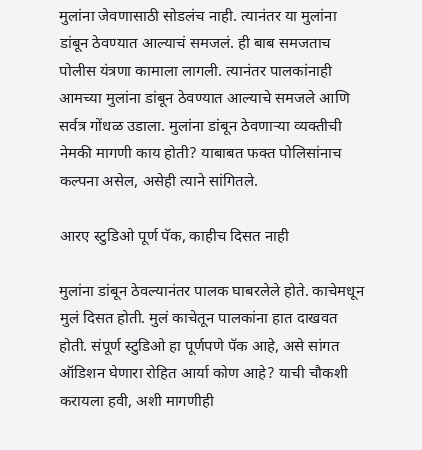मुलांना जेवणासाठी सोडलंच नाही. त्यानंतर या मुलांना डांबून ठेवण्यात आल्याचं समजलं. ही बाब समजताच पोलीस यंत्रणा कामाला लागली. त्यानंतर पालकांनाही आमच्या मुलांना डांबून ठेवण्यात आल्याचे समजले आणि सर्वत्र गोंधळ उडाला. मुलांना डांबून ठेवणाऱ्या व्यक्तीची नेमकी मागणी काय होती? याबाबत फक्त पोलिसांनाच कल्पना असेल, असेही त्याने सांगितले.

आरए स्टुडिओ पूर्ण पॅक, काहीच दिसत नाही

मुलांना डांबून ठेवल्यानंतर पालक घाबरलेले होते. काचेमधून मुलं दिसत होती. मुलं काचेतून पालकांना हात दाखवत होती. संपूर्ण स्टुडिओ हा पूर्णपणे पॅक आहे, असे सांगत ऑडिशन घेणारा रोहित आर्या कोण आहे? याची चौकशी करायला हवी, अशी मागणीही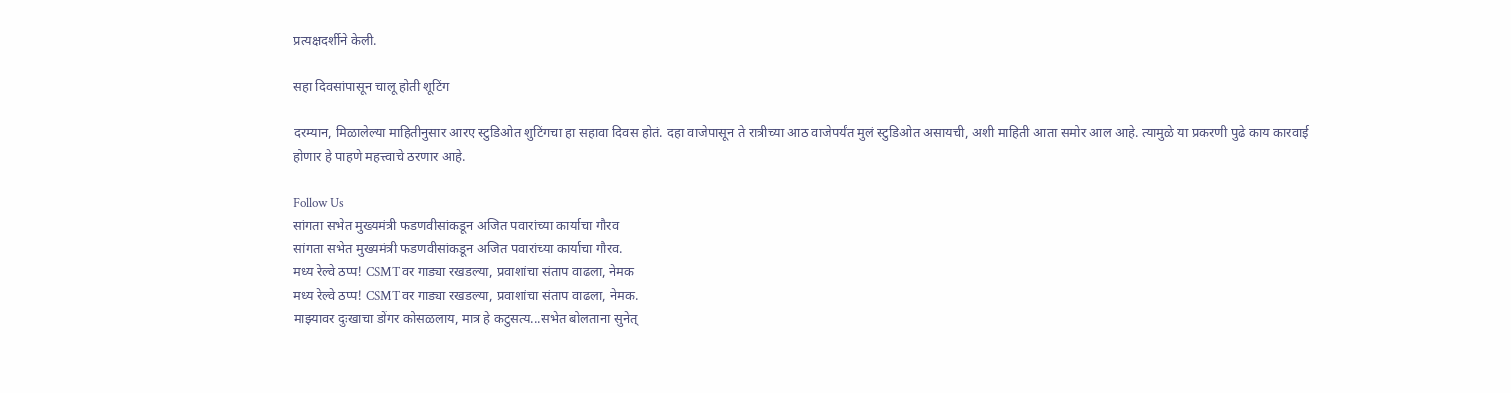प्रत्यक्षदर्शीने केली.

सहा दिवसांपासून चालू होती शूटिंग

दरम्यान, मिळालेल्या माहितीनुसार आरए स्टुडिओत शुटिंगचा हा सहावा दिवस होतं. दहा वाजेपासून ते रात्रीच्या आठ वाजेपर्यंत मुलं स्टुडिओत असायची, अशी माहिती आता समोर आल आहे. त्यामुळे या प्रकरणी पुढे काय कारवाई होणार हे पाहणे महत्त्वाचे ठरणार आहे.

Follow Us
सांगता सभेत मुख्यमंत्री फडणवीसांकडून अजित पवारांच्या कार्याचा गौरव
सांगता सभेत मुख्यमंत्री फडणवीसांकडून अजित पवारांच्या कार्याचा गौरव.
मध्य रेल्वे ठप्प! CSMTवर गाड्या रखडल्या, प्रवाशांचा संताप वाढला, नेमक
मध्य रेल्वे ठप्प! CSMTवर गाड्या रखडल्या, प्रवाशांचा संताप वाढला, नेमक.
माझ्यावर दुःखाचा डोंगर कोसळलाय, मात्र हे कटुसत्य...सभेत बोलताना सुनेत्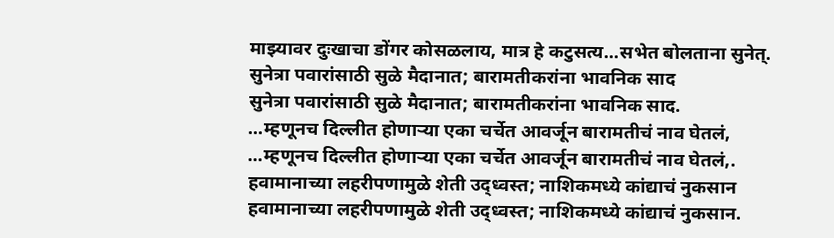माझ्यावर दुःखाचा डोंगर कोसळलाय, मात्र हे कटुसत्य...सभेत बोलताना सुनेत्.
सुनेत्रा पवारांसाठी सुळे मैदानात; बारामतीकरांना भावनिक साद
सुनेत्रा पवारांसाठी सुळे मैदानात; बारामतीकरांना भावनिक साद.
...म्हणूनच दिल्लीत होणाऱ्या एका चर्चेत आवर्जून बारामतीचं नाव घेतलं,
...म्हणूनच दिल्लीत होणाऱ्या एका चर्चेत आवर्जून बारामतीचं नाव घेतलं,.
हवामानाच्या लहरीपणामुळे शेती उद्ध्वस्त; नाशिकमध्ये कांद्याचं नुकसान
हवामानाच्या लहरीपणामुळे शेती उद्ध्वस्त; नाशिकमध्ये कांद्याचं नुकसान.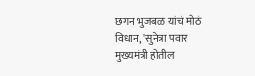छगन भुजबळ यांचं मोठं विधान, 'सुनेत्रा पवार मुख्यमंत्री होतील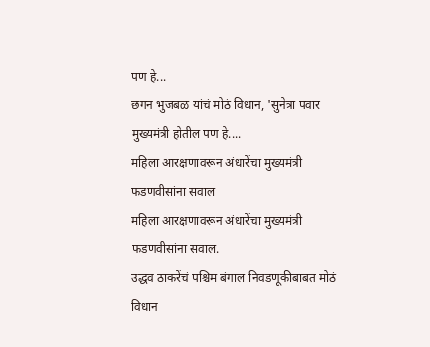पण हे...
छगन भुजबळ यांचं मोठं विधान, 'सुनेत्रा पवार मुख्यमंत्री होतील पण हे....
महिला आरक्षणावरून अंधारेंचा मुख्यमंत्री फडणवीसांना सवाल
महिला आरक्षणावरून अंधारेंचा मुख्यमंत्री फडणवीसांना सवाल.
उद्धव ठाकरेंचं पश्चिम बंगाल निवडणूकीबाबत मोठं विधान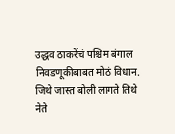उद्धव ठाकरेंचं पश्चिम बंगाल निवडणूकीबाबत मोठं विधान.
जिथे जास्त बोली लागते तिथे नेते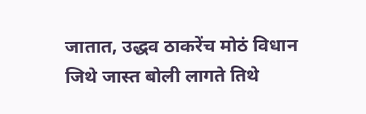जातात, उद्धव ठाकरेंच मोठं विधान
जिथे जास्त बोली लागते तिथे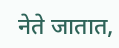नेते जातात,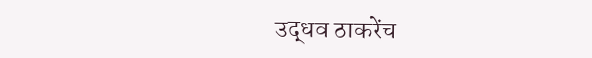उद्धव ठाकरेंच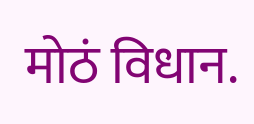मोठं विधान.